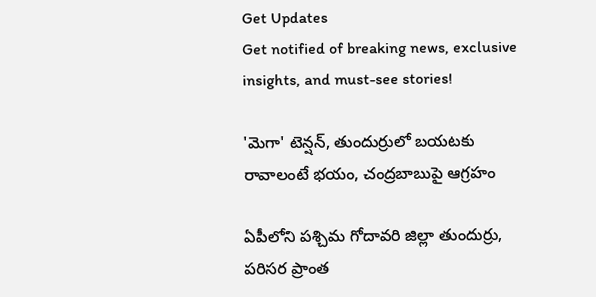Get Updates
Get notified of breaking news, exclusive insights, and must-see stories!

'మెగా' టెన్షన్, తుందుర్రులో బయటకు రావాలంటే భయం, చంద్రబాబుపై ఆగ్రహం

ఏపీలోని పశ్చిమ గోదావరి జిల్లా తుందుర్రు, పరిసర ప్రాంత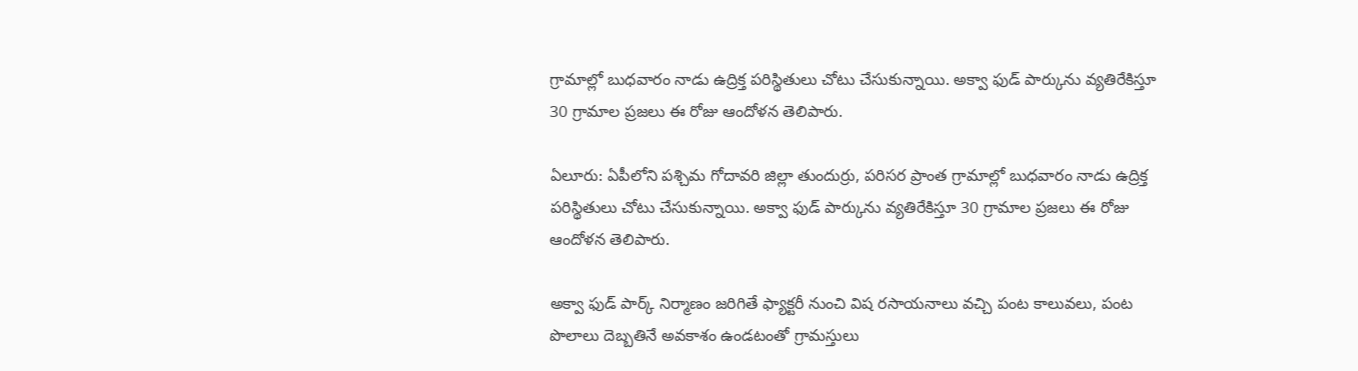గ్రామాల్లో బుధవారం నాడు ఉద్రిక్త పరిస్థితులు చోటు చేసుకున్నాయి. అక్వా ఫుడ్ పార్కును వ్యతిరేకిస్తూ 30 గ్రామాల ప్రజలు ఈ రోజు ఆందోళన తెలిపారు.

ఏలూరు: ఏపీలోని పశ్చిమ గోదావరి జిల్లా తుందుర్రు, పరిసర ప్రాంత గ్రామాల్లో బుధవారం నాడు ఉద్రిక్త పరిస్థితులు చోటు చేసుకున్నాయి. అక్వా ఫుడ్ పార్కును వ్యతిరేకిస్తూ 30 గ్రామాల ప్రజలు ఈ రోజు ఆందోళన తెలిపారు.

అక్వా ఫుడ్ పార్క్ నిర్మాణం జరిగితే ఫ్యాక్టరీ నుంచి విష రసాయనాలు వచ్చి పంట కాలువలు, పంట పొలాలు దెబ్బతినే అవకాశం ఉండటంతో గ్రామస్తులు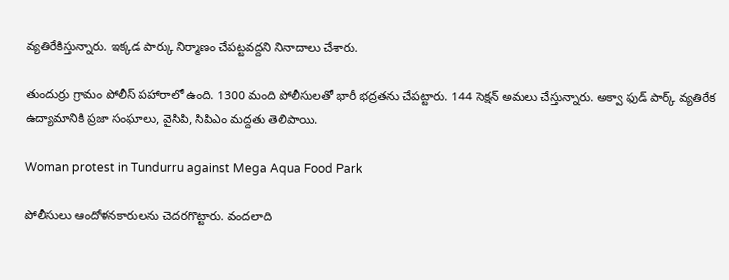వ్యతిరేకిస్తున్నారు. ఇక్కడ పార్కు నిర్మాణం చేపట్టవద్దని నినాదాలు చేశారు.

తుందుర్రు గ్రామం పోలీస్ పహారాలో ఉంది. 1300 మంది పోలీసులతో భారీ భద్రతను చేపట్టారు. 144 సెక్షన్ అమలు చేస్తున్నారు. అక్వా ఫుడ్ పార్క్ వ్యతిరేక ఉద్యామానికి ప్రజా సంఘాలు, వైసిపి, సిపిఎం మద్దతు తెలిపాయి.

Woman protest in Tundurru against Mega Aqua Food Park

పోలీసులు ఆందోళనకారులను చెదరగొట్టారు. వందలాది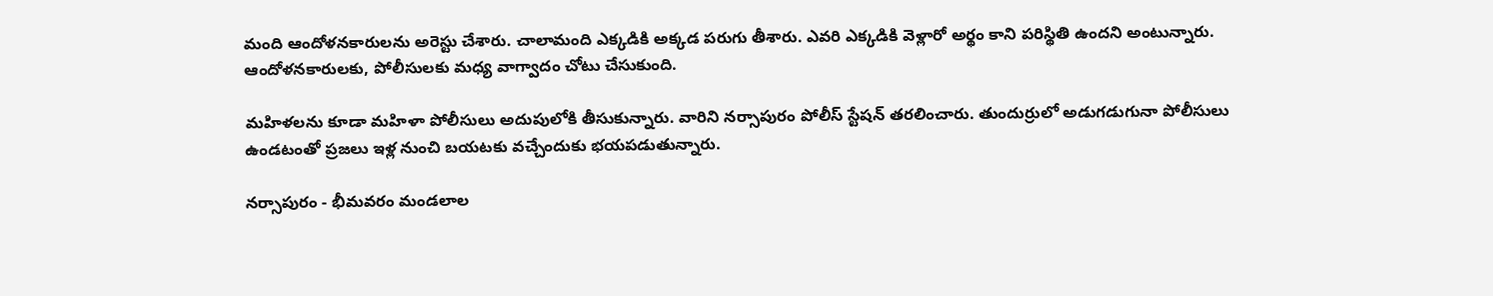మంది ఆందోళనకారులను అరెస్టు చేశారు. చాలామంది ఎక్కడికి అక్కడ పరుగు తీశారు. ఎవరి ఎక్కడికి వెళ్లారో అర్థం కాని పరిస్థితి ఉందని అంటున్నారు. ఆందోళనకారులకు, పోలీసులకు మధ్య వాగ్వాదం చోటు చేసుకుంది.

మహిళలను కూడా మహిళా పోలీసులు అదుపులోకి తీసుకున్నారు. వారిని నర్సాపురం పోలీస్ స్టేషన్ తరలించారు. తుందుర్రులో అడుగడుగునా పోలీసులు ఉండటంతో ప్రజలు ఇళ్ల నుంచి బయటకు వచ్చేందుకు భయపడుతున్నారు.

నర్సాపురం - భీమవరం మండలాల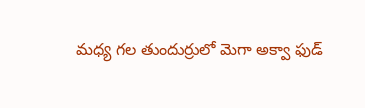మధ్య గల తుందుర్రులో మెగా అక్వా ఫుడ్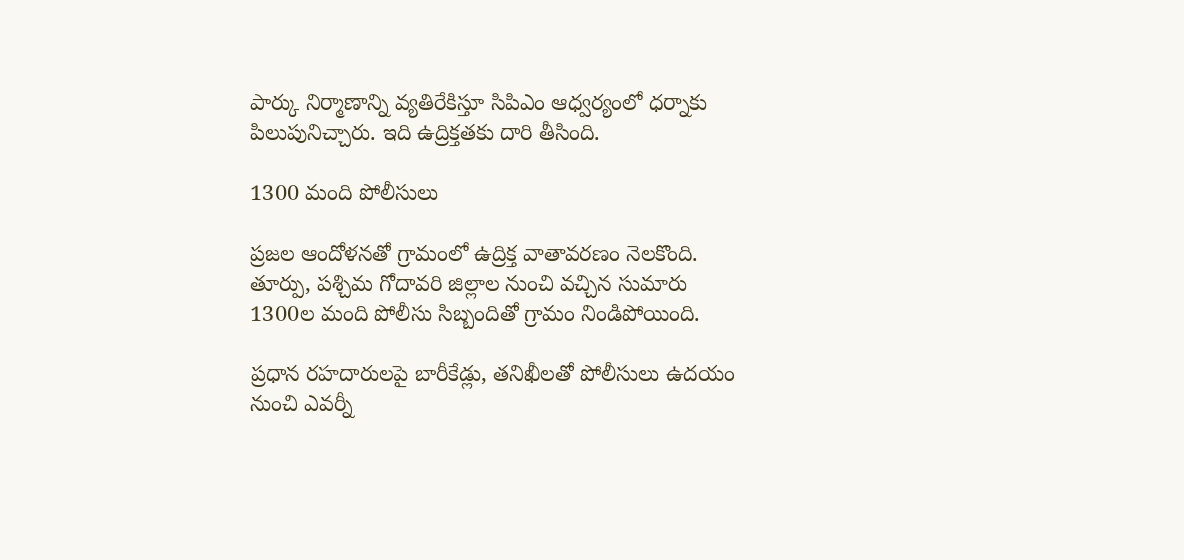పార్కు నిర్మాణాన్ని వ్యతిరేకిస్తూ సిపిఎం ఆధ్వర్యంలో ధర్నాకు పిలుపునిచ్చారు. ఇది ఉద్రిక్తతకు దారి తీసింది.

1300 మంది పోలీసులు

ప్రజల ఆందోళనతో గ్రామంలో ఉద్రిక్త వాతావరణం నెలకొంది. తూర్పు, పశ్చిమ గోదావరి జిల్లాల నుంచి వచ్చిన సుమారు 1300ల మంది పోలీసు సిబ్బందితో గ్రామం నిండిపోయింది.

ప్రధాన రహదారులపై బారీకేడ్లు, తనిఖీలతో పోలీసులు ఉదయం నుంచి ఎవర్నీ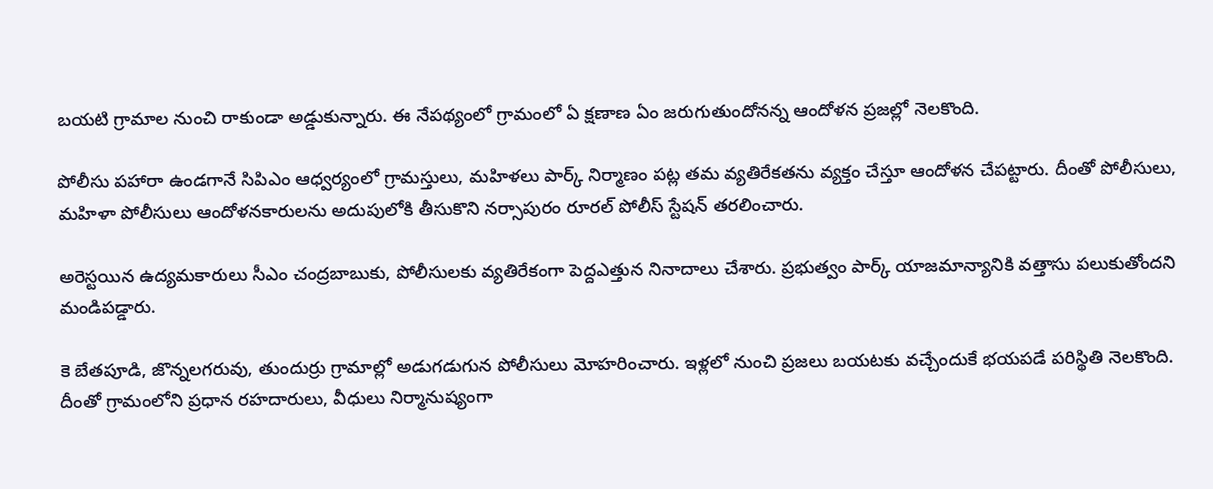బయటి గ్రామాల నుంచి రాకుండా అడ్డుకున్నారు. ఈ నేపథ్యంలో గ్రామంలో ఏ క్షణాణ ఏం జరుగుతుందోనన్న ఆందోళన ప్రజల్లో నెలకొంది.

పోలీసు పహారా ఉండగానే సిపిఎం ఆధ్వర్యంలో గ్రామస్తులు, మహిళలు పార్క్ నిర్మాణం పట్ల తమ వ్యతిరేకతను వ్యక్తం చేస్తూ ఆందోళన చేపట్టారు. దీంతో పోలీసులు, మహిళా పోలీసులు ఆందోళనకారులను అదుపులోకి తీసుకొని నర్సాపురం రూరల్ పోలీస్ స్టేషన్ తరలించారు.

అరెస్టయిన ఉద్యమకారులు సీఎం చంద్రబాబుకు, పోలీసులకు వ్యతిరేకంగా పెద్దఎత్తున నినాదాలు చేశారు. ప్రభుత్వం పార్క్‌ యాజమాన్యానికి వత్తాసు పలుకుతోందని మండిపడ్డారు.

కె బేతపూడి, జొన్నలగరువు, తుందుర్రు గ్రామాల్లో అడుగడుగున పోలీసులు మోహరించారు. ఇళ్లలో నుంచి ప్రజలు బయటకు వచ్చేందుకే భయపడే పరిస్థితి నెలకొంది. దీంతో గ్రామంలోని ప్రధాన రహదారులు, వీధులు నిర్మానుష్యంగా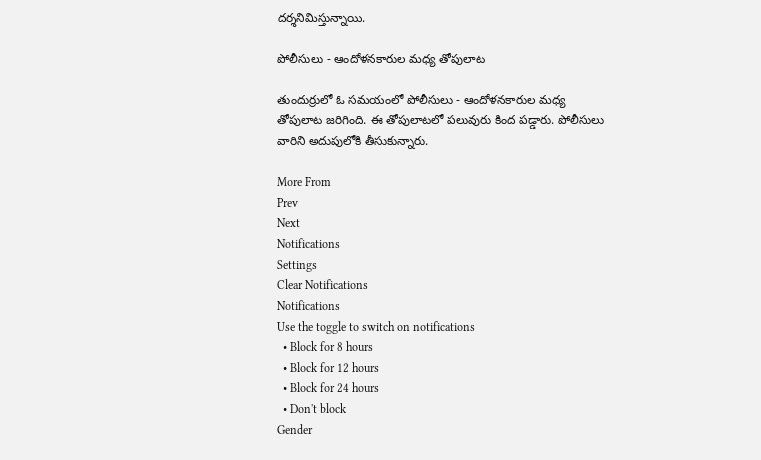దర్శనిమిస్తున్నాయి.

పోలీసులు - ఆందోళనకారుల మధ్య తోపులాట

తుందుర్రులో ఓ సమయంలో పోలీసులు - ఆందోళనకారుల మధ్య తోపులాట జరిగింది. ఈ తోపులాటలో పలువురు కింద పడ్డారు. పోలీసులు వారిని అదుపులోకి తీసుకున్నారు.

More From
Prev
Next
Notifications
Settings
Clear Notifications
Notifications
Use the toggle to switch on notifications
  • Block for 8 hours
  • Block for 12 hours
  • Block for 24 hours
  • Don't block
Gender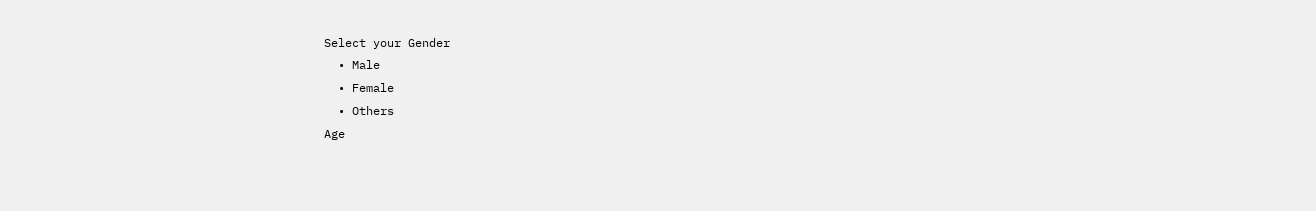Select your Gender
  • Male
  • Female
  • Others
Age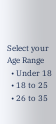Select your Age Range
  • Under 18
  • 18 to 25
  • 26 to 35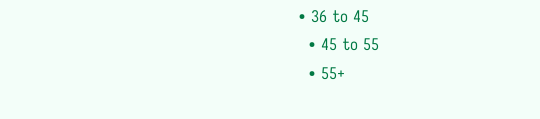• 36 to 45
  • 45 to 55
  • 55+